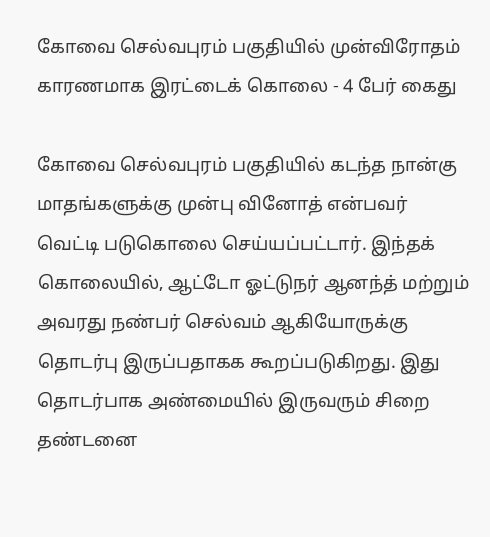கோவை செல்வபுரம் பகுதியில் முன்விரோதம் காரணமாக இரட்டைக் கொலை - 4 பேர் கைது

கோவை செல்வபுரம் பகுதியில் கடந்த நான்கு மாதங்களுக்கு முன்பு வினோத் என்பவர் வெட்டி படுகொலை செய்யப்பட்டார். இந்தக் கொலையில், ஆட்டோ ஓட்டுநர் ஆனந்த் மற்றும் அவரது நண்பர் செல்வம் ஆகியோருக்கு தொடர்பு இருப்பதாகக கூறப்படுகிறது. இது தொடர்பாக அண்மையில் இருவரும் சிறை தண்டனை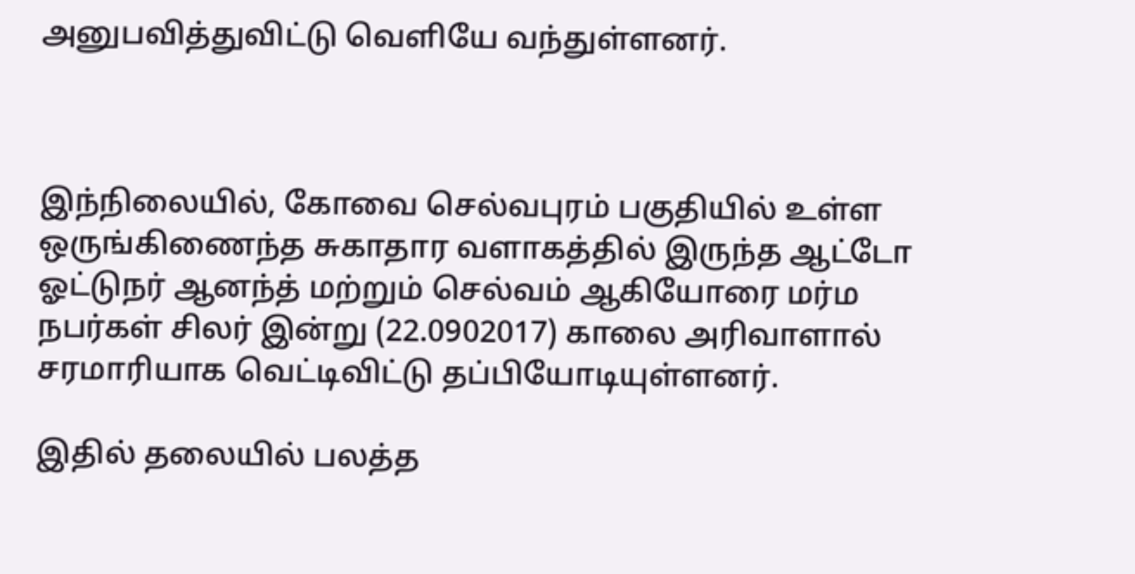அனுபவித்துவிட்டு வெளியே வந்துள்ளனர்.



இந்நிலையில், கோவை செல்வபுரம் பகுதியில் உள்ள ஒருங்கிணைந்த சுகாதார வளாகத்தில் இருந்த ஆட்டோ ஓட்டுநர் ஆனந்த் மற்றும் செல்வம் ஆகியோரை மர்ம நபர்கள் சிலர் இன்று (22.0902017) காலை அரிவாளால் சரமாரியாக வெட்டிவிட்டு தப்பியோடியுள்ளனர்.

இதில் தலையில் பலத்த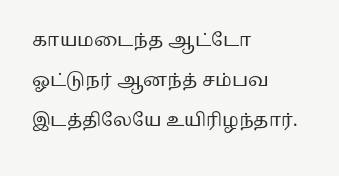காயமடைந்த ஆட்டோ ஓட்டுநர் ஆனந்த் சம்பவ இடத்திலேயே உயிரிழந்தார்.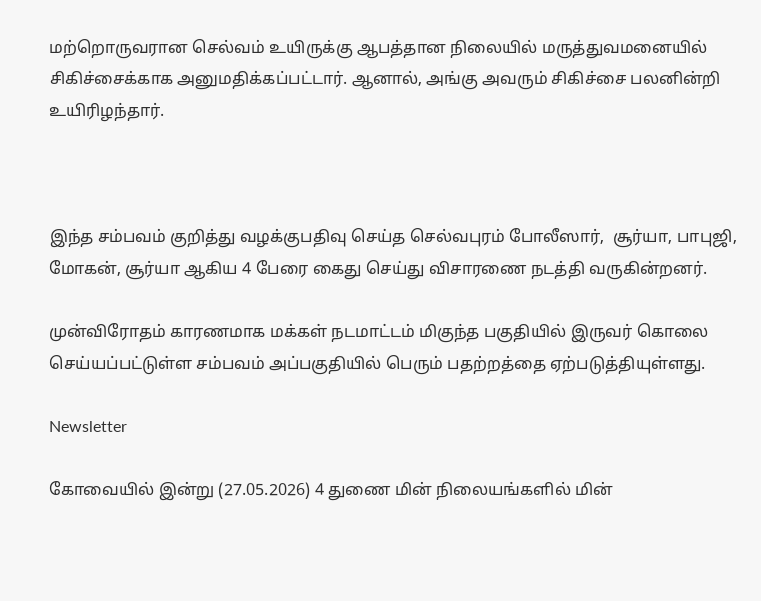மற்றொருவரான செல்வம் உயிருக்கு ஆபத்தான நிலையில் மருத்துவமனையில் சிகிச்சைக்காக அனுமதிக்கப்பட்டார். ஆனால், அங்கு அவரும் சிகிச்சை பலனின்றி உயிரிழந்தார்.



இந்த சம்பவம் குறித்து வழக்குபதிவு செய்த செல்வபுரம் போலீஸார்,  சூர்யா, பாபுஜி, மோகன், சூர்யா ஆகிய 4 பேரை கைது செய்து விசாரணை நடத்தி வருகின்றனர்.

முன்விரோதம் காரணமாக மக்கள் நடமாட்டம் மிகுந்த பகுதியில் இருவர் கொலை செய்யப்பட்டுள்ள சம்பவம் அப்பகுதியில் பெரும் பதற்றத்தை ஏற்படுத்தியுள்ளது.

Newsletter

கோவையில் இன்று (27.05.2026) 4 துணை மின் நிலையங்களில் மின்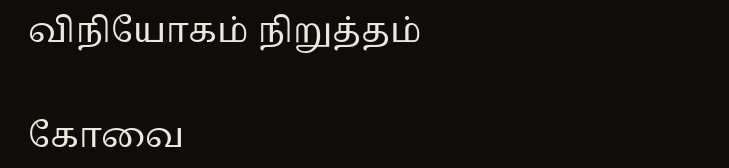விநியோகம் நிறுத்தம்

கோவை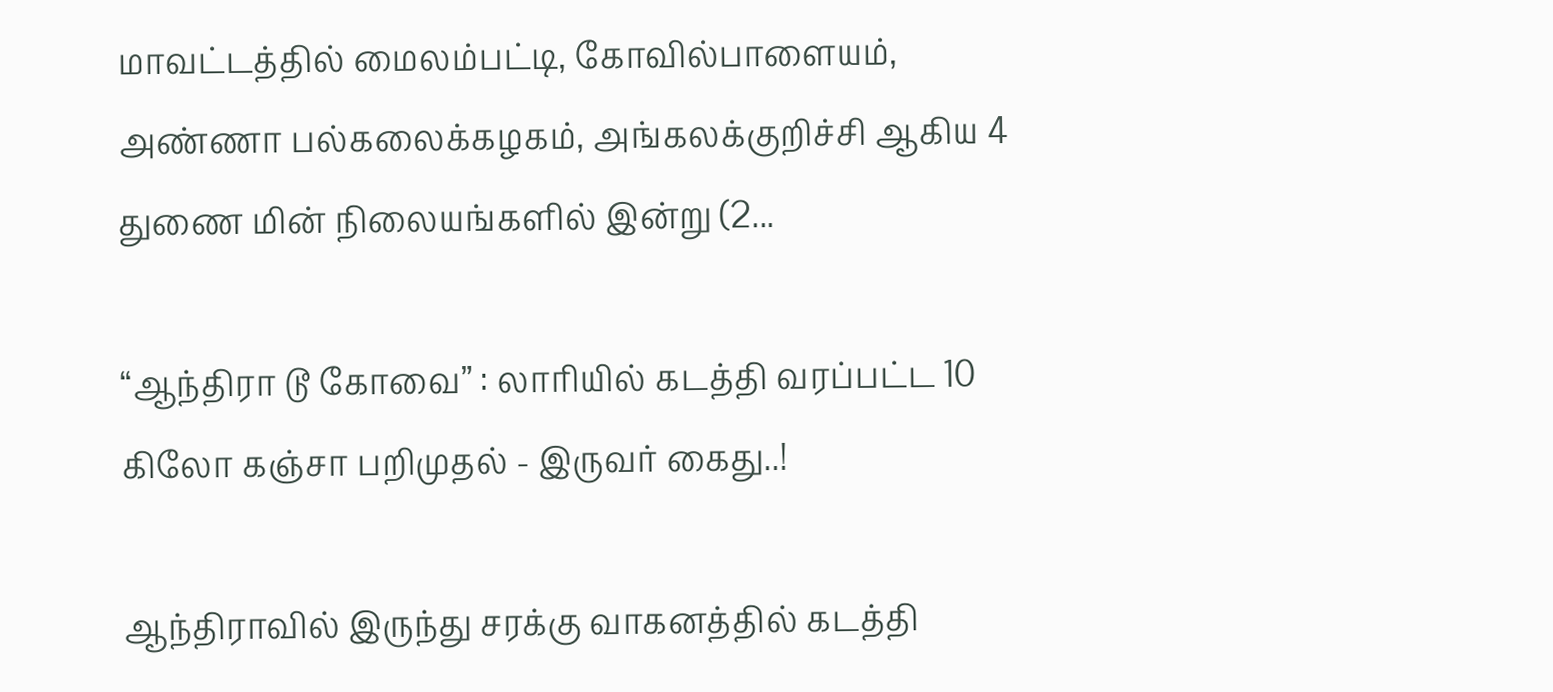மாவட்டத்தில் மைலம்பட்டி, கோவில்பாளையம், அண்ணா பல்கலைக்கழகம், அங்கலக்குறிச்சி ஆகிய 4 துணை மின் நிலையங்களில் இன்று (2...

“ஆந்திரா டூ கோவை” : லாரியில் கடத்தி வரப்பட்ட 10 கிலோ கஞ்சா பறிமுதல் - இருவர் கைது..!

ஆந்திராவில் இருந்து சரக்கு வாகனத்தில் கடத்தி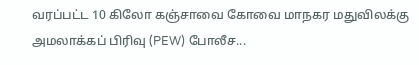வரப்பட்ட 10 கிலோ கஞ்சாவை கோவை மாநகர மதுவிலக்கு அமலாக்கப் பிரிவு (PEW) போலீச...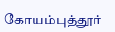கோயம்புத்தூர்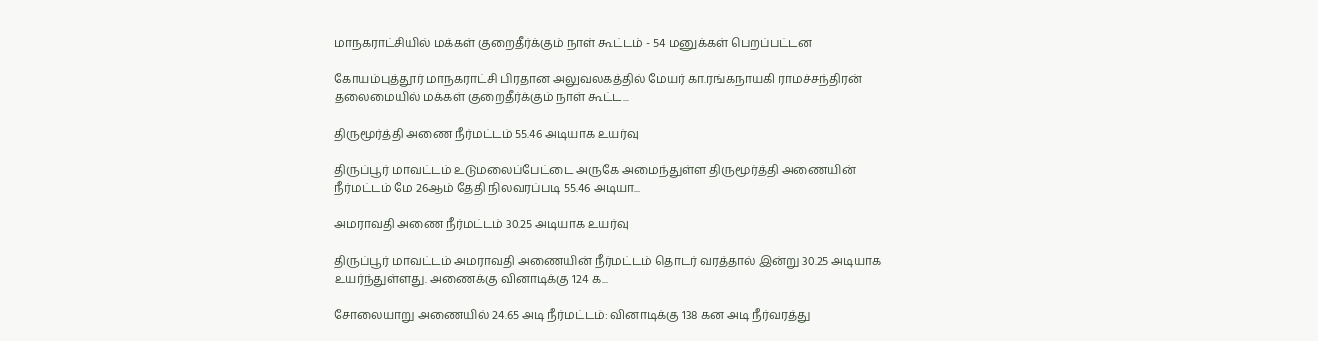மாநகராட்சியில் மக்கள் குறைதீர்க்கும் நாள் கூட்டம் - 54 மனுக்கள் பெறப்பட்டன

கோயம்புத்தூர் மாநகராட்சி பிரதான அலுவலகத்தில் மேயர் கா.ரங்கநாயகி ராமச்சந்திரன் தலைமையில் மக்கள் குறைதீர்க்கும் நாள் கூட்ட...

திருமூர்த்தி அணை நீர்மட்டம் 55.46 அடியாக உயர்வு

திருப்பூர் மாவட்டம் உடுமலைப்பேட்டை அருகே அமைந்துள்ள திருமூர்த்தி அணையின் நீர்மட்டம் மே 26ஆம் தேதி நிலவரப்படி 55.46 அடியா...

அமராவதி அணை நீர்மட்டம் 30.25 அடியாக உயர்வு

திருப்பூர் மாவட்டம் அமராவதி அணையின் நீர்மட்டம் தொடர் வரத்தால் இன்று 30.25 அடியாக உயர்ந்துள்ளது. அணைக்கு வினாடிக்கு 124 க...

சோலையாறு அணையில் 24.65 அடி நீர்மட்டம்: வினாடிக்கு 138 கன அடி நீர்வரத்து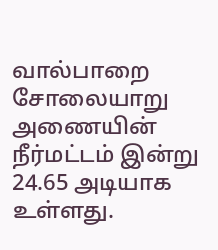வால்பாறை சோலையாறு அணையின் நீர்மட்டம் இன்று 24.65 அடியாக உள்ளது.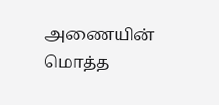அணையின் மொத்த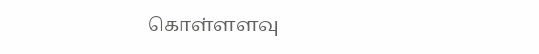கொள்ளளவு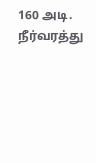160 அடி. நீர்வரத்து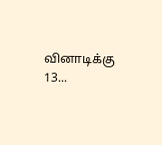வினாடிக்கு 13...